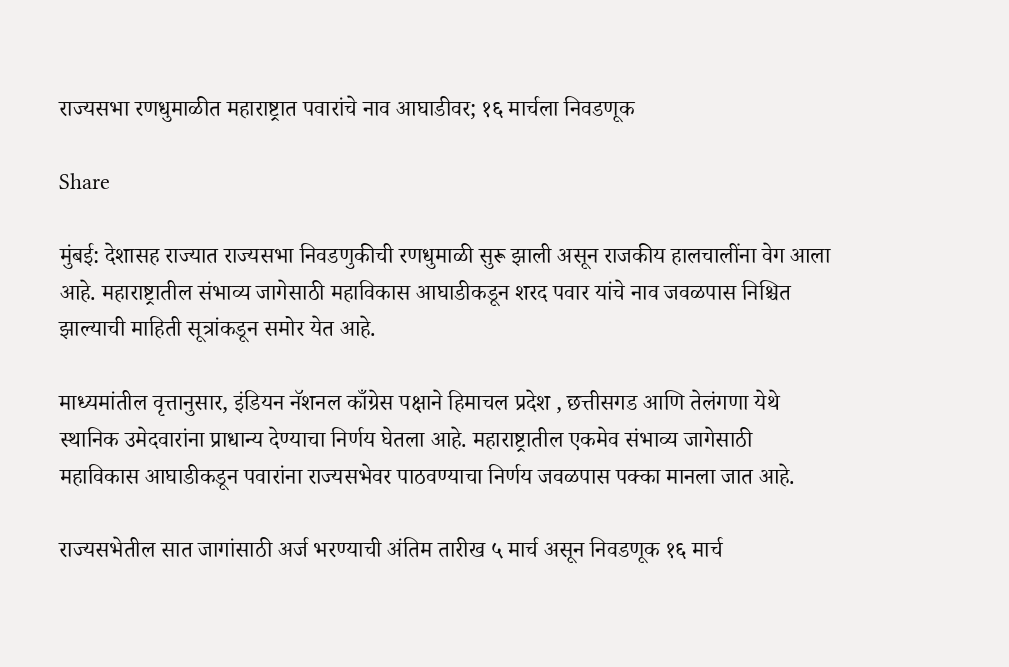राज्यसभा रणधुमाळीत महाराष्ट्रात पवारांचे नाव आघाडीवर; १६ मार्चला निवडणूक

Share

मुंबई: देशासह राज्यात राज्यसभा निवडणुकीची रणधुमाळी सुरू झाली असून राजकीय हालचालींना वेग आला आहे. महाराष्ट्रातील संभाव्य जागेसाठी महाविकास आघाडीकडून शरद पवार यांचे नाव जवळपास निश्चित झाल्याची माहिती सूत्रांकडून समोर येत आहे.

माध्यमांतील वृत्तानुसार, इंडियन नॅशनल काँग्रेस पक्षाने हिमाचल प्रदेश , छत्तीसगड आणि तेलंगणा येथे स्थानिक उमेदवारांना प्राधान्य देण्याचा निर्णय घेतला आहे. महाराष्ट्रातील एकमेव संभाव्य जागेसाठी महाविकास आघाडीकडून पवारांना राज्यसभेवर पाठवण्याचा निर्णय जवळपास पक्का मानला जात आहे.

राज्यसभेतील सात जागांसाठी अर्ज भरण्याची अंतिम तारीख ५ मार्च असून निवडणूक १६ मार्च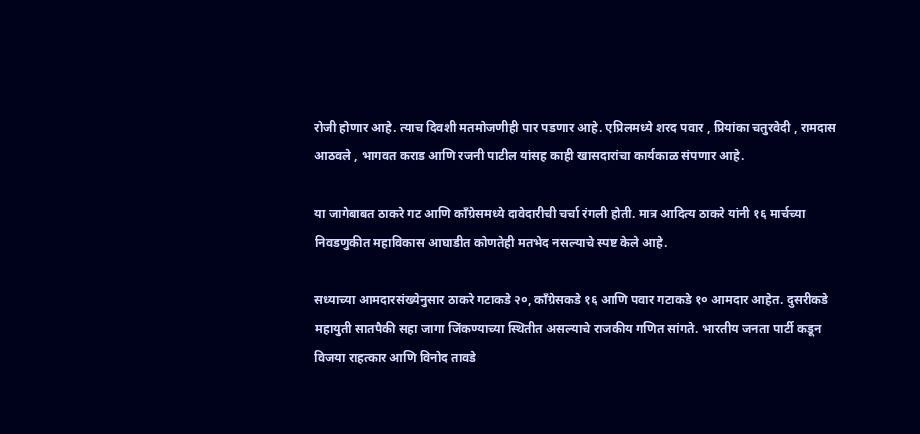रोजी होणार आहे. त्याच दिवशी मतमोजणीही पार पडणार आहे. एप्रिलमध्ये शरद पवार , प्रियांका चतुरवेदी , रामदास आठवले , भागवत कराड आणि रजनी पाटील यांसह काही खासदारांचा कार्यकाळ संपणार आहे.

या जागेबाबत ठाकरे गट आणि काँग्रेसमध्ये दावेदारीची चर्चा रंगली होती. मात्र आदित्य ठाकरे यांनी १६ मार्चच्या निवडणुकीत महाविकास आघाडीत कोणतेही मतभेद नसल्याचे स्पष्ट केले आहे.

सध्याच्या आमदारसंख्येनुसार ठाकरे गटाकडे २०, काँग्रेसकडे १६ आणि पवार गटाकडे १० आमदार आहेत. दुसरीकडे महायुती सातपैकी सहा जागा जिंकण्याच्या स्थितीत असल्याचे राजकीय गणित सांगते. भारतीय जनता पार्टी कडून विजया राहत्कार आणि विनोद तावडे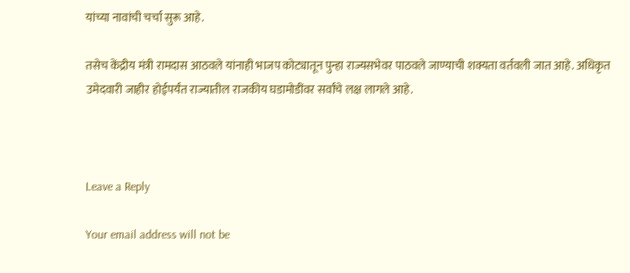यांच्या नावांची चर्चा सुरू आहे.

तसेच केंद्रीय मंत्री रामदास आठवले यांनाही भाजप कोट्यातून पुन्हा राज्यसभेवर पाठवले जाण्याची शक्यता वर्तवली जात आहे. अधिकृत उमेदवारी जाहीर होईपर्यंत राज्यातील राजकीय घडामोडींवर सर्वांचे लक्ष लागले आहे.



Leave a Reply

Your email address will not be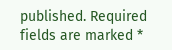published. Required fields are marked *